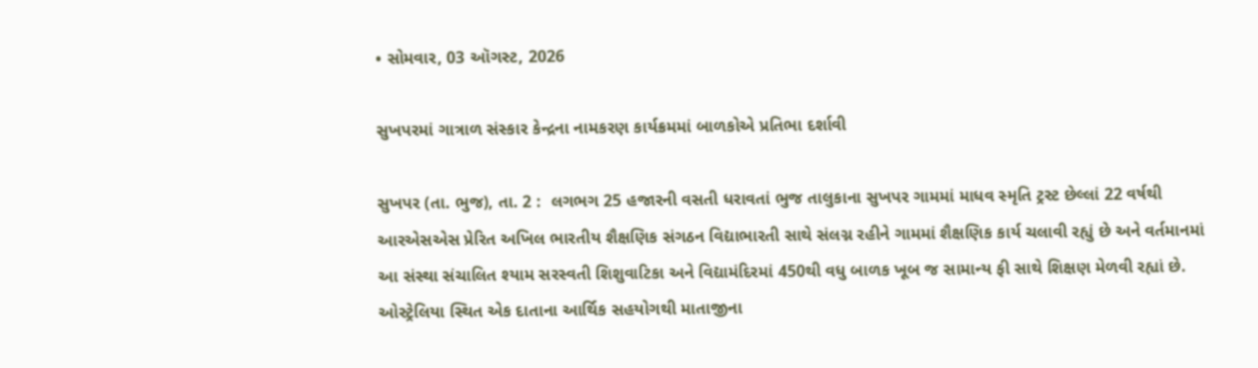• સોમવાર, 03 ઑગસ્ટ, 2026

સુખપરમાં ગાત્રાળ સંસ્કાર કેન્દ્રના નામકરણ કાર્યક્રમમાં બાળકોએ પ્રતિભા દર્શાવી

સુખપર (તા. ભુજ), તા. 2 :  લગભગ 25 હજારની વસતી ધરાવતાં ભુજ તાલુકાના સુખપર ગામમાં માધવ સ્મૃતિ ટ્રસ્ટ છેલ્લાં 22 વર્ષથી આરએસએસ પ્રેરિત અખિલ ભારતીય શૈક્ષણિક સંગઠન વિદ્યાભારતી સાથે સંલગ્ન રહીને ગામમાં શૈક્ષણિક કાર્ય ચલાવી રહ્યું છે અને વર્તમાનમાં આ સંસ્થા સંચાલિત શ્યામ સરસ્વતી શિશુવાટિકા અને વિદ્યામંદિરમાં 450થી વધુ બાળક ખૂબ જ સામાન્ય ફી સાથે શિક્ષણ મેળવી રહ્યાં છે. ઓસ્ટ્રેલિયા સ્થિત એક દાતાના આર્થિક સહયોગથી માતાજીના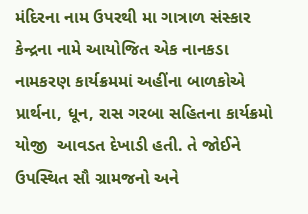મંદિરના નામ ઉપરથી મા ગાત્રાળ સંસ્કાર કેન્દ્રના નામે આયોજિત એક નાનકડા નામકરણ કાર્યક્રમમાં અહીંના બાળકોએ પ્રાર્થના, ધૂન, રાસ ગરબા સહિતના કાર્યક્રમો યોજી  આવડત દેખાડી હતી. તે જોઈને ઉપસ્થિત સૌ ગ્રામજનો અને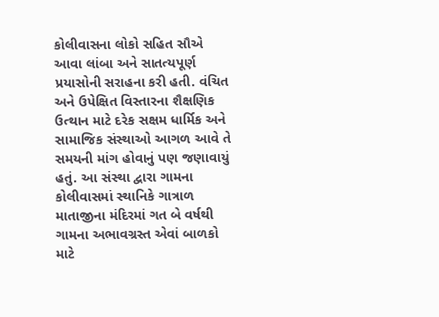કોલીવાસના લોકો સહિત સૌએ આવા લાંબા અને સાતત્યપૂર્ણ પ્રયાસોની સરાહના કરી હતી. વંચિત અને ઉપેક્ષિત વિસ્તારના શૈક્ષણિક ઉત્થાન માટે દરેક સક્ષમ ધાર્મિક અને સામાજિક સંસ્થાઓ આગળ આવે તે સમયની માંગ હોવાનું પણ જણાવાયું હતું. આ સંસ્થા દ્વારા ગામના કોલીવાસમાં સ્થાનિકે ગાત્રાળ માતાજીના મંદિરમાં ગત બે વર્ષથી ગામના અભાવગ્રસ્ત એવાં બાળકો માટે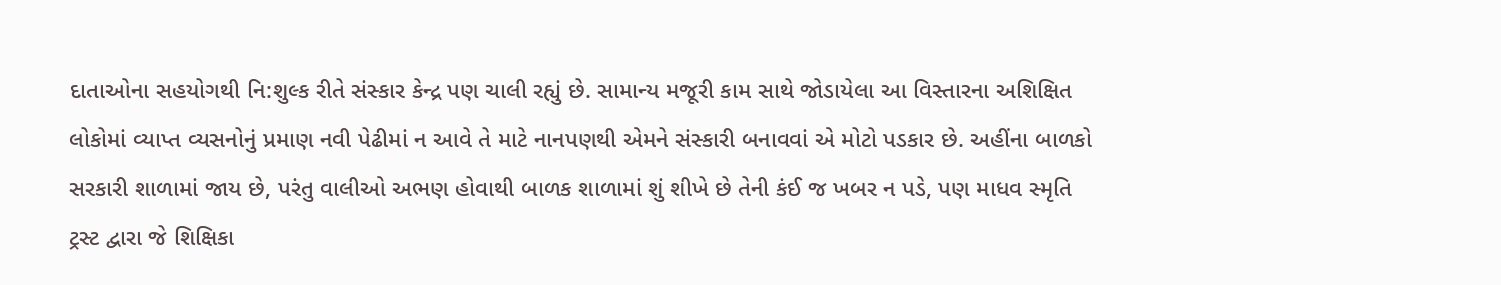દાતાઓના સહયોગથી નિ:શુલ્ક રીતે સંસ્કાર કેન્દ્ર પણ ચાલી રહ્યું છે. સામાન્ય મજૂરી કામ સાથે જોડાયેલા આ વિસ્તારના અશિક્ષિત લોકોમાં વ્યાપ્ત વ્યસનોનું પ્રમાણ નવી પેઢીમાં ન આવે તે માટે નાનપણથી એમને સંસ્કારી બનાવવાં એ મોટો પડકાર છે. અહીંના બાળકો સરકારી શાળામાં જાય છે, પરંતુ વાલીઓ અભણ હોવાથી બાળક શાળામાં શું શીખે છે તેની કંઈ જ ખબર ન પડે, પણ માધવ સ્મૃતિ ટ્રસ્ટ દ્વારા જે શિક્ષિકા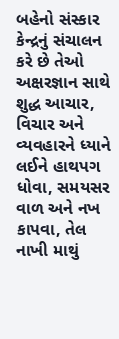બહેનો સંસ્કાર કેન્દ્રનું સંચાલન કરે છે તેઓ અક્ષરજ્ઞાન સાથે શુદ્ધ આચાર, વિચાર અને વ્યવહારને ધ્યાને લઈને હાથપગ ધોવા, સમયસર વાળ અને નખ કાપવા, તેલ નાખી માથું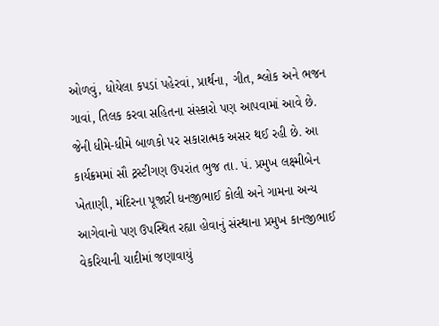ઓળવું, ધોયેલા કપડાં પહેરવાં, પ્રાર્થના, ગીત, શ્લોક અને ભજન ગાવાં, તિલક કરવા સહિતના સંસ્કારો પણ આપવામાં આવે છે. જેની ધીમે-ધીમે બાળકો પર સકારાત્મક અસર થઈ રહી છે. આ કાર્યક્રમમાં સૌ ટ્રસ્ટીગણ ઉપરાંત ભુજ તા. પં. પ્રમુખ લક્ષ્મીબેન ખેતાણી, મંદિરના પૂજારી ધનજીભાઈ કોલી અને ગામના અન્ય આગેવાનો પણ ઉપસ્થિત રહ્યા હોવાનું સંસ્થાના પ્રમુખ કાનજીભાઈ વેકરિયાની યાદીમાં જણાવાયું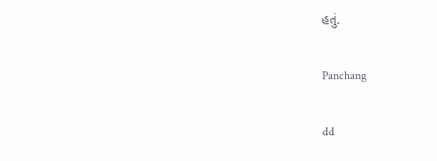હતું.

Panchang

dd